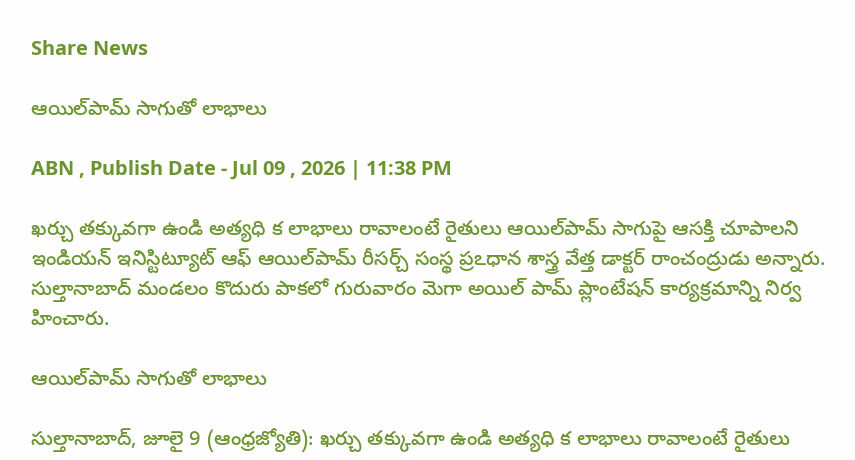Share News

ఆయిల్‌పామ్‌ సాగుతో లాభాలు

ABN , Publish Date - Jul 09 , 2026 | 11:38 PM

ఖర్చు తక్కువగా ఉండి అత్యధి క లాభాలు రావాలంటే రైతులు ఆయిల్‌పామ్‌ సాగుపై ఆసక్తి చూపాలని ఇండియన్‌ ఇనిస్టిట్యూట్‌ ఆఫ్‌ ఆయిల్‌పామ్‌ రీసర్చ్‌ సంస్థ ప్రఽధాన శాస్త్ర వేత్త డాక్టర్‌ రాంచంద్రుడు అన్నారు. సుల్తానాబాద్‌ మండలం కొదురు పాకలో గురువారం మెగా అయిల్‌ పామ్‌ ప్లాంటేషన్‌ కార్యక్రమాన్ని నిర్వ హించారు.

ఆయిల్‌పామ్‌ సాగుతో లాభాలు

సుల్తానాబాద్‌, జూలై 9 (ఆంధ్రజ్యోతి): ఖర్చు తక్కువగా ఉండి అత్యధి క లాభాలు రావాలంటే రైతులు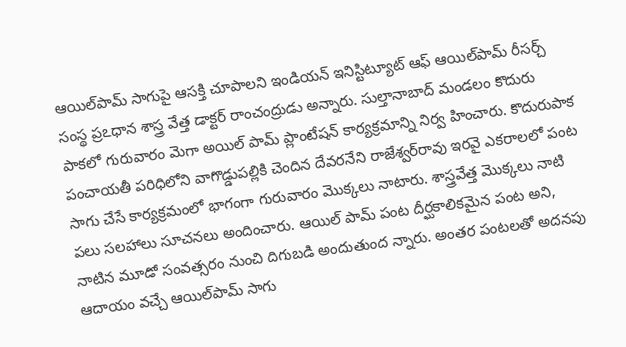ఆయిల్‌పామ్‌ సాగుపై ఆసక్తి చూపాలని ఇండియన్‌ ఇనిస్టిట్యూట్‌ ఆఫ్‌ ఆయిల్‌పామ్‌ రీసర్చ్‌ సంస్థ ప్రఽధాన శాస్త్ర వేత్త డాక్టర్‌ రాంచంద్రుడు అన్నారు. సుల్తానాబాద్‌ మండలం కొదురు పాకలో గురువారం మెగా అయిల్‌ పామ్‌ ప్లాంటేషన్‌ కార్యక్రమాన్ని నిర్వ హించారు. కొదురుపాక పంచాయతీ పరిధిలోని వాగొడ్డుపల్లికి చెందిన దేవరనేని రాజేశ్వర్‌రావు ఇరవై ఎకరాలలో పంట సాగు చేసే కార్యక్రమంలో భాగంగా గురువారం మొక్కలు నాటారు. శాస్త్రవేత్త మొక్కలు నాటి పలు సలహాలు సూచనలు అందించారు. ఆయిల్‌ పామ్‌ పంట దీర్ఘకాలికమైన పంట అని, నాటిన మూడో సంవత్సరం నుంచి దిగుబడి అందుతుంద న్నారు. అంతర పంటలతో అదనపు ఆదాయం వచ్చే ఆయిల్‌పామ్‌ సాగు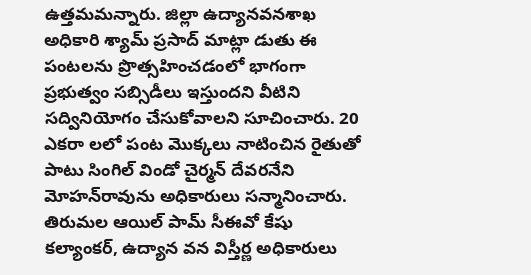ఉత్తమమన్నారు. జిల్లా ఉద్యానవనశాఖ అధికారి శ్యామ్‌ ప్రసాద్‌ మాట్లా డుతు ఈ పంటలను ప్రొత్సహించడంలో భాగంగా ప్రభుత్వం సబ్సిడీలు ఇస్తుందని వీటిని సద్వినియోగం చేసుకోవాలని సూచించారు. 20 ఎకరా లలో పంట మొక్కలు నాటించిన రైతుతో పాటు సింగిల్‌ విండో చైర్మన్‌ దేవరనేని మోహన్‌రావును అధికారులు సన్మానించారు. తిరుమల ఆయిల్‌ పామ్‌ సీఈవో కేషు కల్యాంకర్‌, ఉద్యాన వన విస్తీర్ణ అధికారులు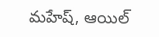మహేష్‌, ఆయిల్‌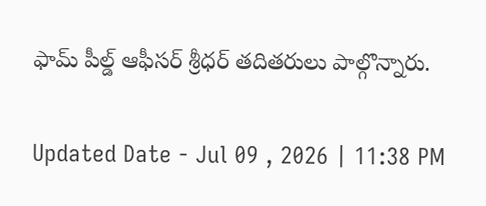ఫామ్‌ పీల్డ్‌ ఆఫీసర్‌ శ్రీధర్‌ తదితరులు పాల్గొన్నారు.

Updated Date - Jul 09 , 2026 | 11:38 PM